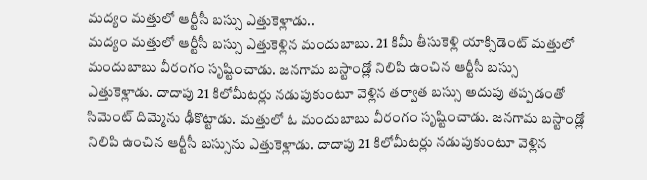మద్యం మత్తులో ఆర్టీసీ బస్సు ఎత్తుకెళ్లాడు..
మద్యం మత్తులో ఆర్టీసీ బస్సు ఎత్తుకెళ్లిన మందుబాబు. 21 కిమీ తీసుకెళ్లి యాక్సిడెంట్ మత్తులో మందుబాబు వీరంగం సృష్టించాడు. జనగామ బస్టాండ్లో నిలిపి ఉంచిన ఆర్టీసీ బస్సు ఎత్తుకెళ్లాడు. దాదాపు 21 కిలోమీటర్లు నడుపుకుంటూ వెళ్లిన తర్వాత బస్సు అదుపు తప్పడంతో సిమెంట్ దిమ్మెను ఢీకొట్టాడు. మత్తులో ఓ మందుబాబు వీరంగం సృష్టించాడు. జనగామ బస్టాండ్లో నిలిపి ఉంచిన ఆర్టీసీ బస్సును ఎత్తుకెళ్లాడు. దాదాపు 21 కిలోమీటర్లు నడుపుకుంటూ వెళ్లిన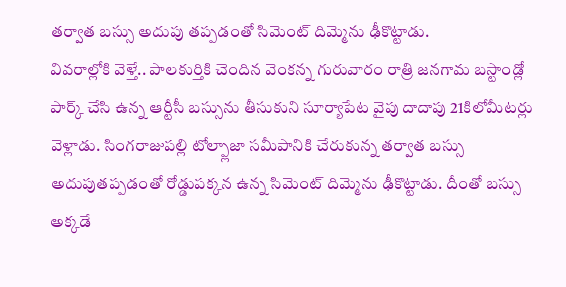తర్వాత బస్సు అదుపు తప్పడంతో సిమెంట్ దిమ్మెను ఢీకొట్టాడు.
వివరాల్లోకి వెళ్తే.. పాలకుర్తికి చెందిన వెంకన్న గురువారం రాత్రి జనగామ బస్టాండ్లో పార్క్ చేసి ఉన్న ఆర్టీసీ బస్సును తీసుకుని సూర్యాపేట వైపు దాదాపు 21కిలోమీటర్లు వెళ్లాడు. సింగరాజుపల్లి టోల్ప్లాజా సమీపానికి చేరుకున్న తర్వాత బస్సు అదుపుతప్పడంతో రోడ్డుపక్కన ఉన్న సిమెంట్ దిమ్మెను ఢీకొట్టాడు. దీంతో బస్సు అక్కడే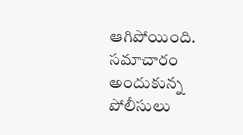ఆగిపోయింది. సమాచారం అందుకున్న పోలీసులు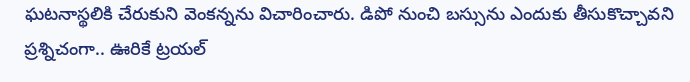ఘటనాస్థలికి చేరుకుని వెంకన్నను విచారించారు. డిపో నుంచి బస్సును ఎందుకు తీసుకొచ్చావని ప్రశ్నిచంగా.. ఊరికే ట్రయల్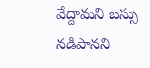వేద్దామని బస్సు నడిపానని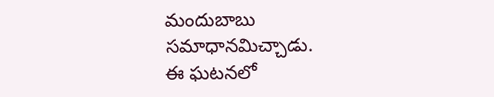మందుబాబు సమాధానమిచ్చాడు.
ఈ ఘటనలో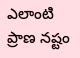ఎలాంటి ప్రాణ నష్టం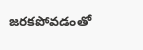జరకపోవడంతో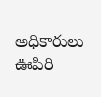అధికారులు ఊపిరి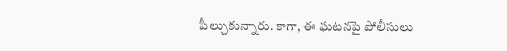పీల్చుకున్నారు. కాగా, ఈ ఘటనపై పోలీసులు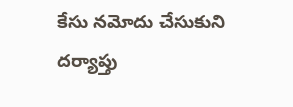కేసు నమోదు చేసుకుని దర్యాప్తు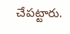చేపట్టారు.